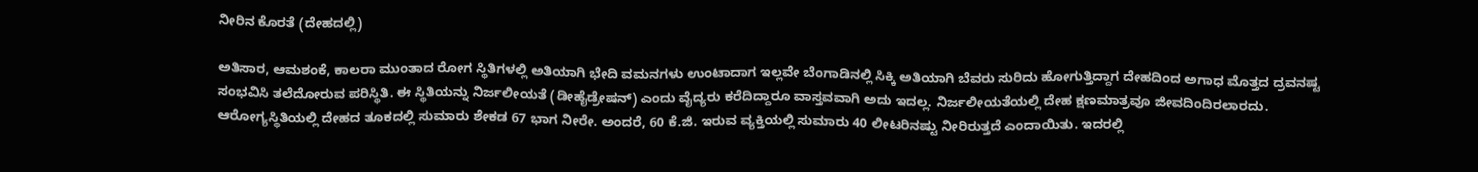ನೀರಿನ ಕೊರತೆ (ದೇಹದಲ್ಲಿ)

ಅತಿಸಾರ, ಆಮಶಂಕೆ, ಕಾಲರಾ ಮುಂತಾದ ರೋಗ ಸ್ಥಿತಿಗಳಲ್ಲಿ ಅತಿಯಾಗಿ ಭೇದಿ ವಮನಗಳು ಉಂಟಾದಾಗ ಇಲ್ಲವೇ ಬೆಂಗಾಡಿನಲ್ಲಿ ಸಿಕ್ಕಿ ಅತಿಯಾಗಿ ಬೆವರು ಸುರಿದು ಹೋಗುತ್ತಿದ್ದಾಗ ದೇಹದಿಂದ ಅಗಾಧ ಮೊತ್ತದ ದ್ರವನಷ್ಟ ಸಂಭವಿಸಿ ತಲೆದೋರುವ ಪರಿಸ್ಥಿತಿ. ಈ ಸ್ಥಿತಿಯನ್ನು ನಿರ್ಜಲೀಯತೆ (ಡೀಹೈಡ್ರೇಷನ್) ಎಂದು ವೈದ್ಯರು ಕರೆದಿದ್ದಾರೂ ವಾಸ್ತವವಾಗಿ ಅದು ಇದಲ್ಲ. ನಿರ್ಜಲೀಯತೆಯಲ್ಲಿ ದೇಹ ಕ್ಷಣಮಾತ್ರವೂ ಜೀವದಿಂದಿರಲಾರದು. ಆರೋಗ್ಯಸ್ಥಿತಿಯಲ್ಲಿ ದೇಹದ ತೂಕದಲ್ಲಿ ಸುಮಾರು ಶೇಕಡ 67 ಭಾಗ ನೀರೇ. ಅಂದರೆ, 60 ಕೆ.ಜಿ. ಇರುವ ವ್ಯಕ್ತಿಯಲ್ಲಿ ಸುಮಾರು 40 ಲೀಟರಿನಷ್ಟು ನೀರಿರುತ್ತದೆ ಎಂದಾಯಿತು. ಇದರಲ್ಲಿ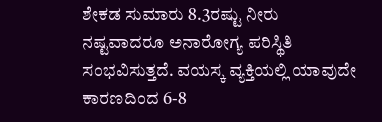ಶೇಕಡ ಸುಮಾರು 8.3ರಷ್ಟು ನೀರು ನಷ್ಟವಾದರೂ ಅನಾರೋಗ್ಯ ಪರಿಸ್ಥಿತಿ ಸಂಭವಿಸುತ್ತದೆ. ವಯಸ್ಕ ವ್ಯಕ್ತಿಯಲ್ಲಿ ಯಾವುದೇ ಕಾರಣದಿಂದ 6-8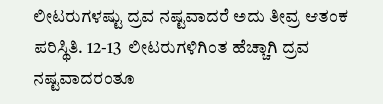ಲೀಟರುಗಳಷ್ಟು ದ್ರವ ನಷ್ಟವಾದರೆ ಅದು ತೀವ್ರ ಆತಂಕ ಪರಿಸ್ಥಿತಿ. 12-13  ಲೀಟರುಗಳಿಗಿಂತ ಹೆಚ್ಚಾಗಿ ದ್ರವ ನಷ್ಟವಾದರಂತೂ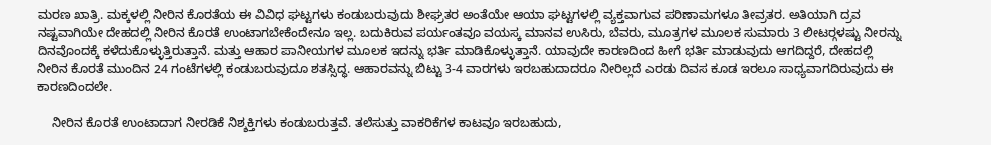ಮರಣ ಖಾತ್ರಿ. ಮಕ್ಕಳಲ್ಲಿ ನೀರಿನ ಕೊರತೆಯ ಈ ವಿವಿಧ ಘಟ್ಟಗಳು ಕಂಡುಬರುವುದು ಶೀಘ್ರತರ ಅಂತೆಯೇ ಆಯಾ ಘಟ್ಟಗಳಲ್ಲಿ ವ್ಯಕ್ತವಾಗುವ ಪರಿಣಾಮಗಳೂ ತೀವ್ರತರ. ಅತಿಯಾಗಿ ದ್ರವ ನಷ್ಟವಾಗಿಯೇ ದೇಹದಲ್ಲಿ ನೀರಿನ ಕೊರತೆ ಉಂಟಾಗಬೇಕೆಂದೇನೂ ಇಲ್ಲ. ಬದುಕಿರುವ ಪರ್ಯಂತವೂ ವಯಸ್ಕ ಮಾನವ ಉಸಿರು, ಬೆವರು, ಮೂತ್ರಗಳ ಮೂಲಕ ಸುಮಾರು 3 ಲೀಟರ್‍ಗಳಷ್ಟು ನೀರನ್ನು ದಿನವೊಂದಕ್ಕೆ ಕಳೆದುಕೊಳ್ಳುತ್ತಿರುತ್ತಾನೆ. ಮತ್ತು ಆಹಾರ ಪಾನೀಯಗಳ ಮೂಲಕ ಇದನ್ನು ಭರ್ತಿ ಮಾಡಿಕೊಳ್ಳುತ್ತಾನೆ. ಯಾವುದೇ ಕಾರಣದಿಂದ ಹೀಗೆ ಭರ್ತಿ ಮಾಡುವುದು ಆಗದಿದ್ದರೆ, ದೇಹದಲ್ಲಿ ನೀರಿನ ಕೊರತೆ ಮುಂದಿನ 24 ಗಂಟೆಗಳಲ್ಲಿ ಕಂಡುಬರುವುದೂ ಶತಸ್ಸಿದ್ಧ. ಆಹಾರವನ್ನು ಬಿಟ್ಟು 3-4 ವಾರಗಳು ಇರಬಹುದಾದರೂ ನೀರಿಲ್ಲದೆ ಎರಡು ದಿವಸ ಕೂಡ ಇರಲೂ ಸಾಧ್ಯವಾಗದಿರುವುದು ಈ ಕಾರಣದಿಂದಲೇ.

    ನೀರಿನ ಕೊರತೆ ಉಂಟಾದಾಗ ನೀರಡಿಕೆ ನಿಶ್ಶಕ್ತಿಗಳು ಕಂಡುಬರುತ್ತವೆ. ತಲೆಸುತ್ತು ವಾಕರಿಕೆಗಳ ಕಾಟವೂ ಇರಬಹುದು,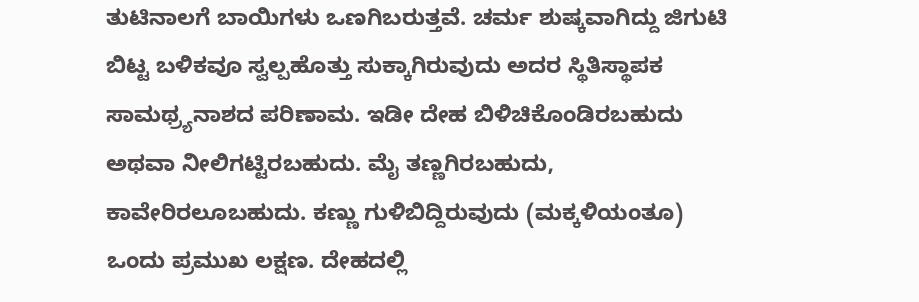ತುಟಿನಾಲಗೆ ಬಾಯಿಗಳು ಒಣಗಿಬರುತ್ತವೆ. ಚರ್ಮ ಶುಷ್ಕವಾಗಿದ್ದು ಜಿಗುಟಿ ಬಿಟ್ಟ ಬಳಿಕವೂ ಸ್ವಲ್ಪಹೊತ್ತು ಸುಕ್ಕಾಗಿರುವುದು ಅದರ ಸ್ಥಿತಿಸ್ಥಾಪಕ ಸಾಮಥ್ರ್ಯನಾಶದ ಪರಿಣಾಮ. ಇಡೀ ದೇಹ ಬಿಳಿಚಿಕೊಂಡಿರಬಹುದು ಅಥವಾ ನೀಲಿಗಟ್ಟಿರಬಹುದು. ಮೈ ತಣ್ಣಗಿರಬಹುದು, ಕಾವೇರಿರಲೂಬಹುದು. ಕಣ್ಣು ಗುಳಿಬಿದ್ದಿರುವುದು (ಮಕ್ಕಳಿಯಂತೂ) ಒಂದು ಪ್ರಮುಖ ಲಕ್ಷಣ. ದೇಹದಲ್ಲಿ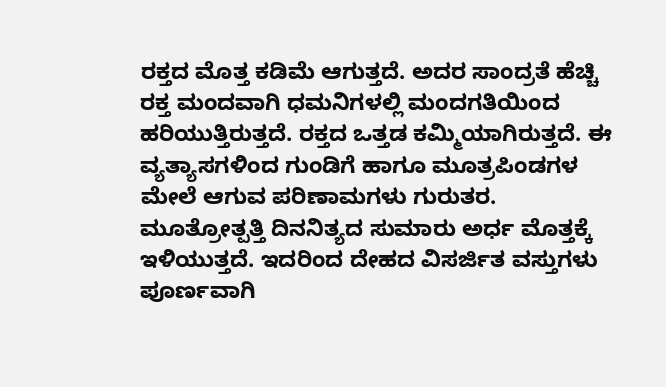ರಕ್ತದ ಮೊತ್ತ ಕಡಿಮೆ ಆಗುತ್ತದೆ. ಅದರ ಸಾಂದ್ರತೆ ಹೆಚ್ಚಿ ರಕ್ತ ಮಂದವಾಗಿ ಧಮನಿಗಳಲ್ಲಿ ಮಂದಗತಿಯಿಂದ ಹರಿಯುತ್ತಿರುತ್ತದೆ. ರಕ್ತದ ಒತ್ತಡ ಕಮ್ಮಿಯಾಗಿರುತ್ತದೆ. ಈ ವ್ಯತ್ಯಾಸಗಳಿಂದ ಗುಂಡಿಗೆ ಹಾಗೂ ಮೂತ್ರಪಿಂಡಗಳ ಮೇಲೆ ಆಗುವ ಪರಿಣಾಮಗಳು ಗುರುತರ. ಮೂತ್ರೋತ್ಪತ್ತಿ ದಿನನಿತ್ಯದ ಸುಮಾರು ಅರ್ಧ ಮೊತ್ತಕ್ಕೆ ಇಳಿಯುತ್ತದೆ. ಇದರಿಂದ ದೇಹದ ವಿಸರ್ಜಿತ ವಸ್ತುಗಳು ಪೂರ್ಣವಾಗಿ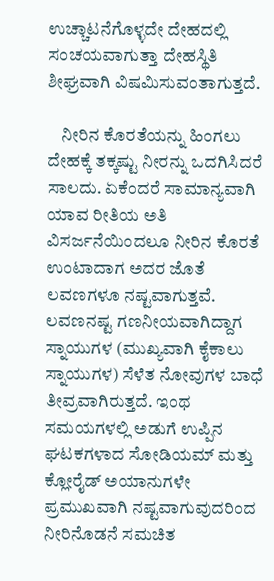ಉಚ್ಚಾಟನೆಗೊಳ್ಳದೇ ದೇಹದಲ್ಲಿ ಸಂಚಯವಾಗುತ್ತಾ ದೇಹಸ್ಥಿತಿ ಶೀಘ್ರವಾಗಿ ವಿಷಮಿಸುವಂತಾಗುತ್ತದೆ.

    ನೀರಿನ ಕೊರತೆಯನ್ನು ಹಿಂಗಲು ದೇಹಕ್ಕೆ ತಕ್ಕಷ್ಟು ನೀರನ್ನು ಒದಗಿಸಿದರೆ ಸಾಲದು. ಏಕೆಂದರೆ ಸಾಮಾನ್ಯವಾಗಿ ಯಾವ ರೀತಿಯ ಅತಿ ವಿಸರ್ಜನೆಯಿಂದಲೂ ನೀರಿನ ಕೊರತೆ ಉಂಟಾದಾಗ ಅದರ ಜೊತೆ ಲವಣಗಳೂ ನಷ್ಟವಾಗುತ್ತವೆ. ಲವಣನಷ್ಟ ಗಣನೀಯವಾಗಿದ್ದಾಗ ಸ್ನಾಯುಗಳ (ಮುಖ್ಯವಾಗಿ ಕೈಕಾಲು ಸ್ನಾಯುಗಳ) ಸೆಳೆತ ನೋವುಗಳ ಬಾಧೆ ತೀವ್ರವಾಗಿರುತ್ತದೆ. ಇಂಥ ಸಮಯಗಳಲ್ಲಿ ಅಡುಗೆ ಉಪ್ಪಿನ ಘಟಕಗಳಾದ ಸೋಡಿಯಮ್ ಮತ್ತು ಕ್ಲೋರೈಡ್ ಅಯಾನುಗಳೇ ಪ್ರಮುಖವಾಗಿ ನಷ್ಟವಾಗುವುದರಿಂದ ನೀರಿನೊಡನೆ ಸಮಚಿತ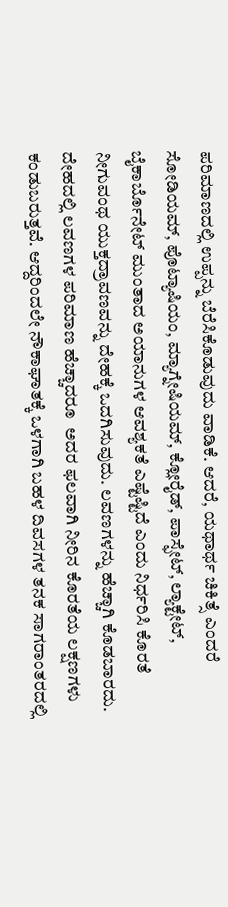ಪರಿಮಾಣದಲ್ಲಿ ಉಪ್ಪನ್ನು ಬೆರೆಸಿಕೊಡುವುದು ವಾಡಿಕೆ. ಆದರೆ, ಯಥಾರ್ಥ ಚಿಕಿತ್ಸೆ ಎಂದರೆ ಸೋಡಿಯಮ್, ಪೊಟ್ಯಾಷಿಯಂ, ಮ್ಯಾಗ್ನೇಷಿಯಮ್, ಕ್ಲೋರೈಡ್, ಪಾಸ್ಫೇಟ್, ಲ್ಯಾಕ್ಟೇಟ್, ಬೈಕಾರ್ಬೊನೇಟ್ ಮುಂತಾದ ಅಯಾನುಗಳ ಆವಶ್ಯಕತೆ ಎಷ್ಟೆಷ್ಟಿದೆ ಎಂದು ನಿರ್ಧರಿಸಿ ಕೊರತೆ ನೀಗುವಂಥ ಯುಕ್ತದ್ರಾವಣವನ್ನು ದೇಹಕ್ಕೆ ಒದಗಿಸುವುದು. ಲವಣಗಳನ್ನು ಹೆಚ್ಚಾಗಿ ಕೊಡಬಾರದು. ದೇಹದಲ್ಲಿ ಲವಣಗಳ ಪರಿಮಾಣ ಹೆಚ್ಚಾದರೂ  ಅದರ ಫಲವಾಗಿ ನೀರಿನ ಕೊರತೆಯ ಲಕ್ಷಣಗಳು ಕಂಡುಬರುತ್ತವೆ. ಆದ್ದರಿಂದಲೇ ನೌಕಾಘಾತಕ್ಕೆ ಒಳಗಾಗಿ ಬಹಳ ದಿವಸಗಳ ತನಕ ಸಾಗರಾಂತರದಲ್ಲಿ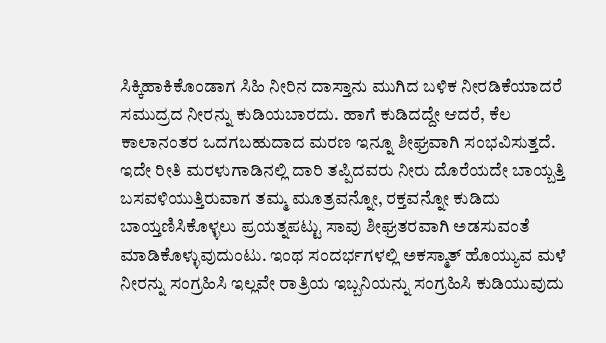ಸಿಕ್ಕಿಹಾಕಿಕೊಂಡಾಗ ಸಿಹಿ ನೀರಿನ ದಾಸ್ತಾನು ಮುಗಿದ ಬಳಿಕ ನೀರಡಿಕೆಯಾದರೆ ಸಮುದ್ರದ ನೀರನ್ನು ಕುಡಿಯಬಾರದು. ಹಾಗೆ ಕುಡಿದದ್ದೇ ಆದರೆ, ಕೆಲ ಕಾಲಾನಂತರ ಒದಗಬಹುದಾದ ಮರಣ ಇನ್ನೂ ಶೀಘ್ರವಾಗಿ ಸಂಭವಿಸುತ್ತದೆ. ಇದೇ ರೀತಿ ಮರಳುಗಾಡಿನಲ್ಲಿ ದಾರಿ ತಪ್ಪಿದವರು ನೀರು ದೊರೆಯದೇ ಬಾಯ್ಬತ್ತಿ ಬಸವಳಿಯುತ್ತಿರುವಾಗ ತಮ್ಮ ಮೂತ್ರವನ್ನೋ, ರಕ್ತವನ್ನೋ ಕುಡಿದು ಬಾಯ್ತಣಿಸಿಕೊಳ್ಳಲು ಪ್ರಯತ್ನಪಟ್ಟು ಸಾವು ಶೀಘ್ರತರವಾಗಿ ಅಡಸುವಂತೆ ಮಾಡಿಕೊಳ್ಳುವುದುಂಟು. ಇಂಥ ಸಂದರ್ಭಗಳಲ್ಲಿ ಅಕಸ್ಮಾತ್ ಹೊಯ್ಯುವ ಮಳೆ ನೀರನ್ನು ಸಂಗ್ರಹಿಸಿ ಇಲ್ಲವೇ ರಾತ್ರಿಯ ಇಬ್ಬನಿಯನ್ನು ಸಂಗ್ರಹಿಸಿ ಕುಡಿಯುವುದು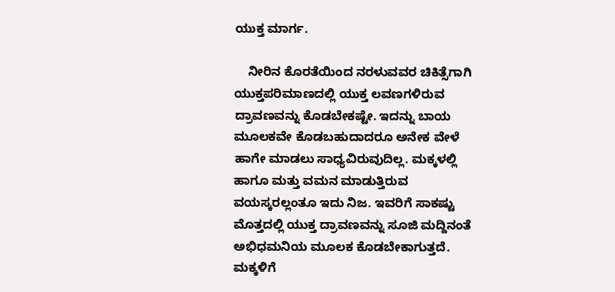ಯುಕ್ತ ಮಾರ್ಗ.

    ನೀರಿನ ಕೊರತೆಯಿಂದ ನರಳುವವರ ಚಿಕಿತ್ಸೆಗಾಗಿ ಯುಕ್ತಪರಿಮಾಣದಲ್ಲಿ ಯುಕ್ತ ಲವಣಗಳಿರುವ ದ್ರಾವಣವನ್ನು ಕೊಡಬೇಕಷ್ಟೇ. ಇದನ್ನು ಬಾಯ ಮೂಲಕವೇ ಕೊಡಬಹುದಾದರೂ ಅನೇಕ ವೇಳೆ ಹಾಗೇ ಮಾಡಲು ಸಾಧ್ಯವಿರುವುದಿಲ್ಲ. ಮಕ್ಕಳಲ್ಲಿ ಹಾಗೂ ಮತ್ತು ವಮನ ಮಾಡುತ್ತಿರುವ ವಯಸ್ಕರಲ್ಲಂತೂ ಇದು ನಿಜ. ಇವರಿಗೆ ಸಾಕಷ್ಟು ಮೊತ್ತದಲ್ಲಿ ಯುಕ್ತ ದ್ರಾವಣವನ್ನು ಸೂಜಿ ಮದ್ದಿನಂತೆ ಅಭಿಧಮನಿಯ ಮೂಲಕ ಕೊಡಬೇಕಾಗುತ್ತದೆ. ಮಕ್ಕಳಿಗೆ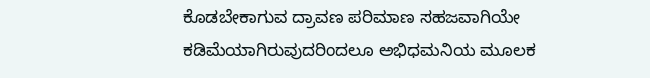ಕೊಡಬೇಕಾಗುವ ದ್ರಾವಣ ಪರಿಮಾಣ ಸಹಜವಾಗಿಯೇ ಕಡಿಮೆಯಾಗಿರುವುದರಿಂದಲೂ ಅಭಿಧಮನಿಯ ಮೂಲಕ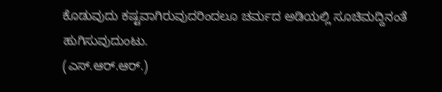ಕೊಡುವುದು ಕಷ್ಟವಾಗಿರುವುದರಿಂದಲೂ ಚರ್ಮದ ಅಡಿಯಲ್ಲಿ ಸೂಚಿಮದ್ದಿನಂತೆ ಹುಗಿಸುವುದುಂಟು.
(ಎಸ್.ಆರ್.ಆರ್.)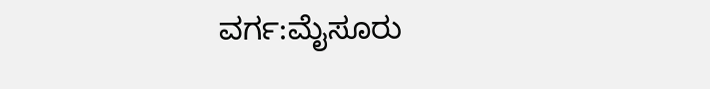ವರ್ಗ:ಮೈಸೂರು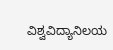ವಿಶ್ವವಿದ್ಯಾನಿಲಯ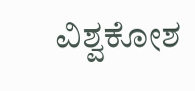ವಿಶ್ವಕೋಶ